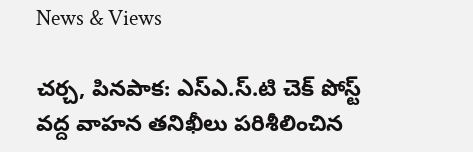News & Views

చర్చ, పినపాక: ఎస్ఎ.స్.టి చెక్ పోస్ట్ వద్ద వాహన తనిఖీలు పరిశీలించిన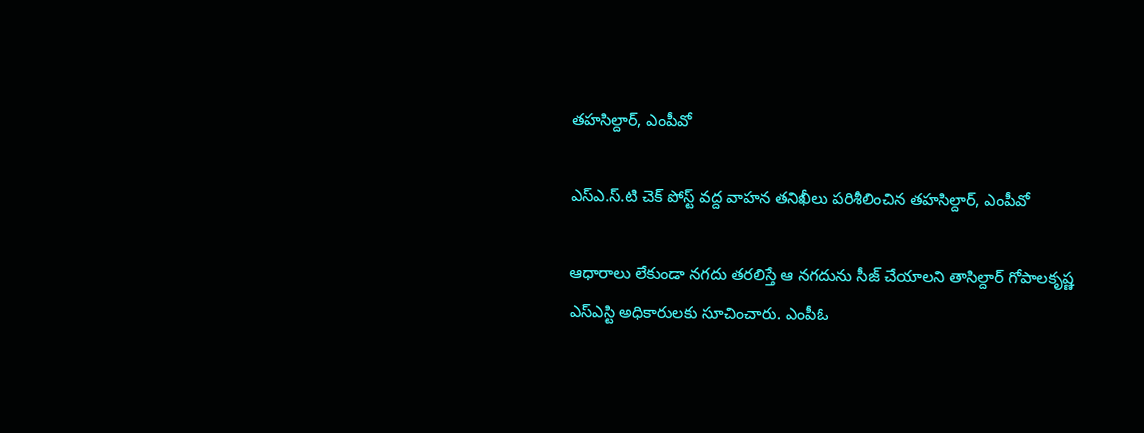తహసిల్దార్, ఎంపీవో

ఎస్ఎ.స్.టి చెక్ పోస్ట్ వద్ద వాహన తనిఖీలు పరిశీలించిన తహసిల్దార్, ఎంపీవో

ఆధారాలు లేకుండా నగదు తరలిస్తే ఆ నగదును సీజ్ చేయాలని తాసిల్దార్ గోపాలకృష్ణ ఎస్ఎస్టి అధికారులకు సూచించారు. ఎంపీఓ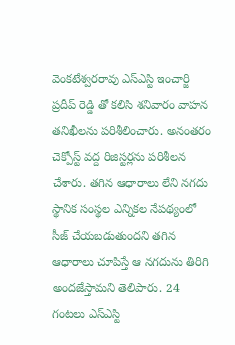వెంకటేశ్వరరావు ఎస్ఎస్టి ఇంచార్జి ప్రదీప్ రెడ్డి తో కలిసి శనివారం వాహన తనిఖీలను పరిశీలించారు. అనంతరం చెక్పోస్ట్ వద్ద రిజిస్టర్లను పరిశీలన చేశారు. తగిన ఆధారాలు లేని నగదు స్థానిక సంస్థల ఎన్నికల నేపథ్యంలో సీజ్ చేయబడుతుందని తగిన ఆధారాలు చూపిస్తే ఆ నగదును తిరిగి అందజేస్తామని తెలిపారు. 24 గంటలు ఎస్ఎస్టి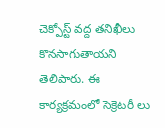చెక్పోస్ట్ వద్ద తనిఖీలు కొనసాగుతాయని తెలిపారు. ఈ కార్యక్రమంలో సెక్రెటరీ లు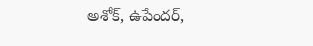అశోక్, ఉపేందర్,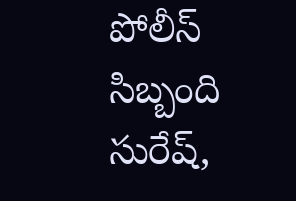పోలీస్ సిబ్బంది సురేష్,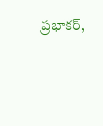ప్రభాకర్,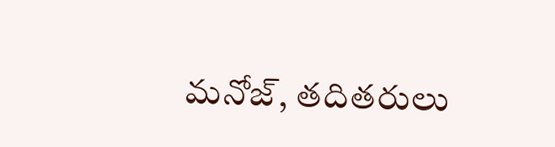మనోజ్, తదితరులు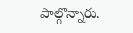పాల్గొన్నారు.